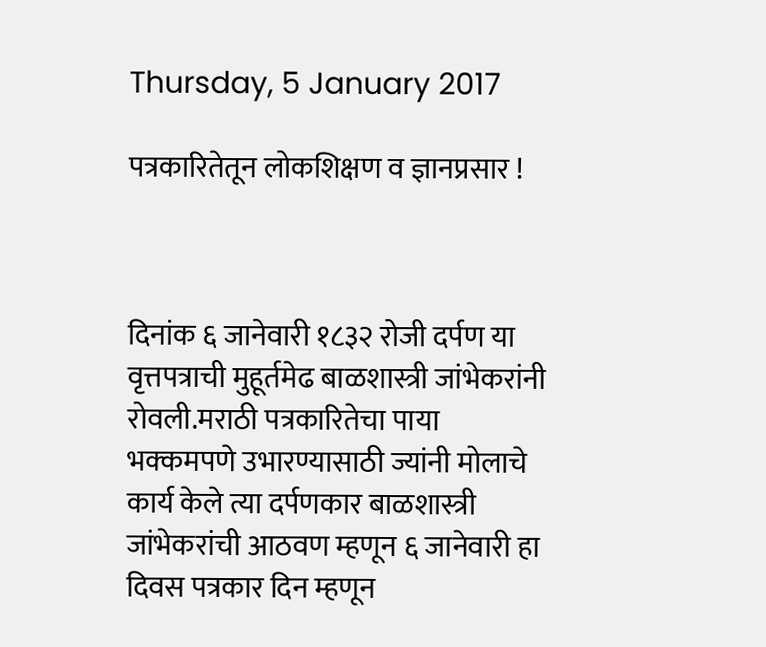Thursday, 5 January 2017

पत्रकारितेतून लोकशिक्षण व ज्ञानप्रसार !



दिनांक ६ जानेवारी १८३२ रोजी दर्पण या वृत्तपत्राची मुहूर्तमेढ बाळशास्त्री जांभेकरांनी रोवली.मराठी पत्रकारितेचा पाया भक्कमपणे उभारण्यासाठी ज्यांनी मोलाचे कार्य केले त्या दर्पणकार बाळशास्त्री जांभेकरांची आठवण म्हणून ६ जानेवारी हा दिवस पत्रकार दिन म्हणून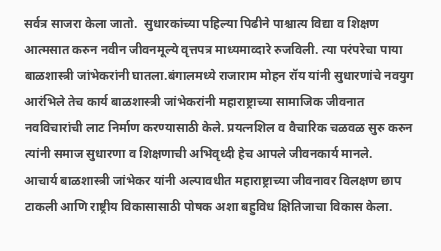सर्वत्र साजरा केला जातो.  सुधारकांच्या पहिल्या पिढीने पाश्चात्य विद्या व शिक्षण आत्मसात करुन नवीन जीवनमूल्ये वृत्तपत्र माध्यमाव्दारे रुजविली. त्या परंपरेचा पाया बाळशास्त्री जांभेकरांनी घातला.बंगालमध्ये राजाराम मोहन रॉय यांनी सुधारणांचे नवयुग आरंभिले तेच कार्य बाळशास्त्री जांभेकरांनी महाराष्ट्राच्या सामाजिक जीवनात नवविचारांची लाट निर्माण करण्यासाठी केले. प्रयत्नशिल व वैचारिक चळवळ सुरु करुन त्यांनी समाज सुधारणा व शिक्षणाची अभिवृध्दी हेच आपले जीवनकार्य मानले.
आचार्य बाळशास्त्री जांभेकर यांनी अल्पावधीत महाराष्ट्राच्या जीवनावर विलक्षण छाप टाकली आणि राष्ट्रीय विकासासाठी पोषक अशा बहुविध क्षितिजाचा विकास केला.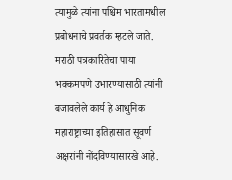त्यामुळे त्यांना पश्चिम भारतामधील प्रबोधनाचे प्रवर्तक म्हटले जाते. मराठी पत्रकारितेचा पाया भक्कमपणे उभारण्यासाठी त्यांनी बजावलेले कार्य हे आधुनिक महाराष्ट्राच्या इतिहासात सूवर्ण अक्षरांनी नोंदविण्यासारखे आहे.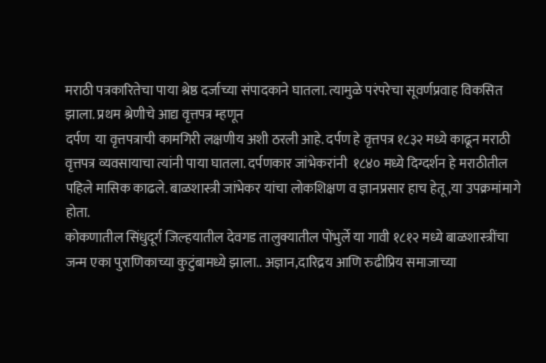मराठी पत्रकारितेचा पाया श्रेष्ठ दर्जाच्या संपादकाने घातला. त्यामुळे परंपरेचा सूवर्णप्रवाह विकसित झाला. प्रथम श्रेणीचे आद्य वृत्तपत्र म्हणून
दर्पण  या वृत्तपत्राची कामगिरी लक्षणीय अशी ठरली आहे. दर्पण हे वृत्तपत्र १८३२ मध्ये काढून मराठी वृत्तपत्र व्यवसायाचा त्यांनी पाया घातला. दर्पणकार जांभेकरांनी  १८४० मध्ये दिग्दर्शन हे मराठीतील पहिले मासिक काढले. बाळशास्त्री जांभेकर यांचा लोकशिक्षण व ज्ञानप्रसार हाच हेतू ,या उपक्रमांमागे होता.
कोकणातील सिंधुदूर्ग जिल्हयातील देवगड तालुक्यातील पोंभुर्ले या गावी १८१२ मध्ये बाळशास्त्रींचा जन्म एका पुराणिकाच्या कुटुंबामध्ये झाला.. अज्ञान,दारिद्रय आणि रुढीप्रिय समाजाच्या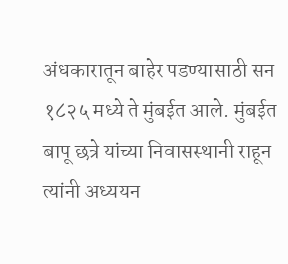अंधकारातून बाहेर पडण्यासाठी सन १८२५ मध्ये ते मुंबईत आले. मुंबईत बापू छत्रे यांच्या निवासस्थानी राहून त्यांनी अध्ययन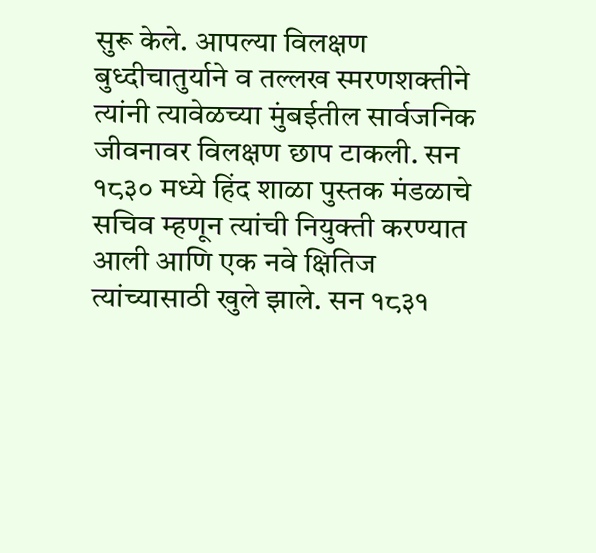सुरू केले. आपल्या विलक्षण बुध्दीचातुर्याने व तल्लख स्मरणशक्तीने त्यांनी त्यावेळच्या मुंबईतील सार्वजनिक जीवनावर विलक्षण छाप टाकली. सन १८३० मध्ये हिंद शाळा पुस्तक मंडळाचे सचिव म्हणून त्यांची नियुक्ती करण्यात आली आणि एक नवे क्षितिज त्यांच्यासाठी खुले झाले. सन १८३१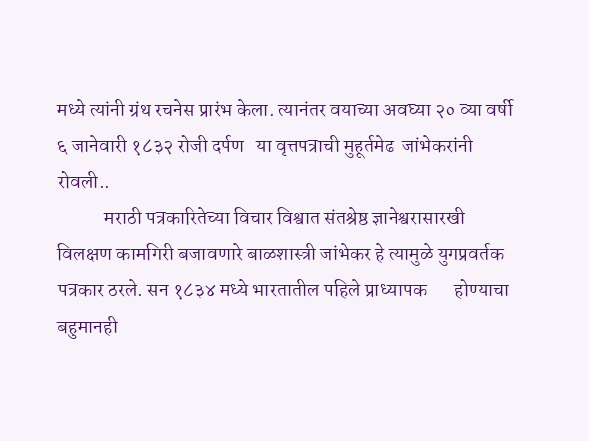मध्ये त्यांनी ग्रंथ रचनेस प्रारंभ केला. त्यानंतर वयाच्या अवघ्या २० व्या वर्षी ६ जानेवारी १८३२ रोजी दर्पण   या वृत्तपत्राची मुहूर्तमेढ  जांभेकरांनी रोवली..
            मराठी पत्रकारितेच्या विचार विश्वात संतश्रेष्ठ ज्ञानेश्वरासारखी विलक्षण कामगिरी बजावणारे बाळशास्त्री जांभेकर हे त्यामुळे युगप्रवर्तक पत्रकार ठरले. सन १८३४ मध्ये भारतातील पहिले प्राध्यापक       होण्याचा बहुमानही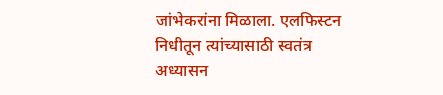जांभेकरांना मिळाला. एलफिस्टन निधीतून त्यांच्यासाठी स्वतंत्र अध्यासन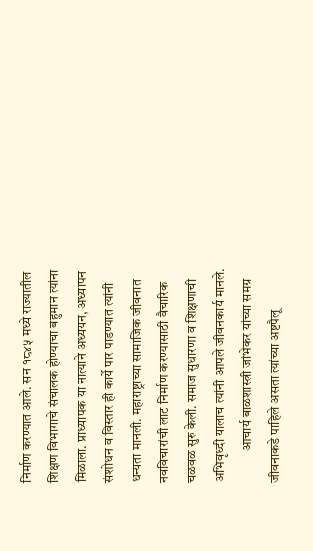निर्माण करण्यात आले. सन १८४५ मध्ये राज्यातील शिक्षण विभागाचे संचालक होण्याचा बहुमान त्यांना मिळाला. प्राध्यापक या नात्याने अध्ययन, अध्यापन संशोधन व विस्तार ही कार्ये पार पाडण्यात त्यांनी धन्यता मानली. महाराष्ट्राच्या सामाजिक जीवनात नवविचारांची लाट निर्माण करण्यासाठी वैचारिक चळवळ सुरु केली. समाज सुधारणा व शिक्षणाची अभिवृध्दी यालाच त्यांनी आपले जीवनकार्य मानले.
            आचार्य बाळशास्त्री जांभेकर यांच्या समग्र जीवनाकडे पाहिले असता त्यांच्या अष्टपैलू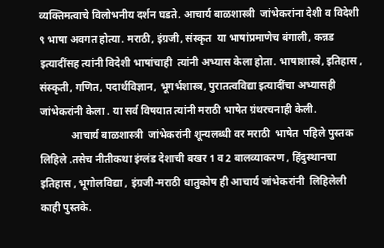व्यक्तिमत्वाचे विलोभनीय दर्शन घडते. आचार्य बाळशास्त्री  जांभेकरांना देशी व विदेशी ९ भाषा अवगत होत्या. मराठी, इंग्रजी, संस्कृत  या भाषांप्रमाणेच बंगाली, कन्नड इत्यादींसह त्यांनी विदेशी भाषांचाही  त्यांनी अभ्यास केला होता. भाषाशास्त्रे, इतिहास , संस्कृती, गणित, पदार्थविज्ञान, भूगर्भशास्त्र, पुरातत्वविद्या इत्यादींचा अभ्यासही जांभेकरांनी केला . या सर्व विषयात त्यांनी मराठी भाषेत ग्रंथरचनाही केली.
            आचार्य बाळशास्त्री  जांभेकरांनी शून्यलब्धी वर मराठी  भाषेत  पहिले पुस्तक लिहिले .तसेच नीतीकथा इंग्लंड देशाची बखर 1 व 2 बालव्याकरण , हिंदुस्थानचा इतिहास , भूगोलविद्या , इंग्रजी-मराठी धातुकोष ही आचार्य जांभेकरांनी  लिहिलेली काही पुस्तके.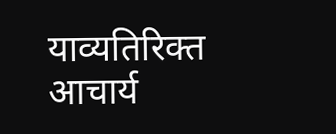याव्यतिरिक्त आचार्य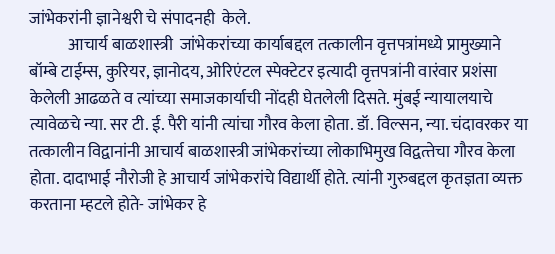जांभेकरांनी ज्ञानेश्वरी चे संपादनही  केले.
            आचार्य बाळशास्त्री  जांभेकरांच्या कार्याबद्दल तत्कालीन वृत्तपत्रांमध्ये प्रामुख्याने बॉम्बे टाईम्स, कुरियर, ज्ञानोदय, ओरिएंटल स्पेक्टेटर इत्यादी वृत्तपत्रांनी वारंवार प्रशंसा केलेली आढळते व त्यांच्या समाजकार्याची नोंदही घेतलेली दिसते. मुंबई न्यायालयाचे त्यावेळचे न्या. सर टी. ई. पैरी यांनी त्यांचा गौरव केला होता. डॉ. विल्सन, न्या. चंदावरकर या तत्कालीन विद्वानांनी आचार्य बाळशास्त्री जांभेकरांच्या लोकाभिमुख विद्वत्‍तेचा गौरव केला होता. दादाभाई नौरोजी हे आचार्य जांभेकरांचे विद्यार्थी होते. त्यांनी गुरुबद्दल कृतज्ञता व्यक्त करताना म्हटले होते- जांभेकर हे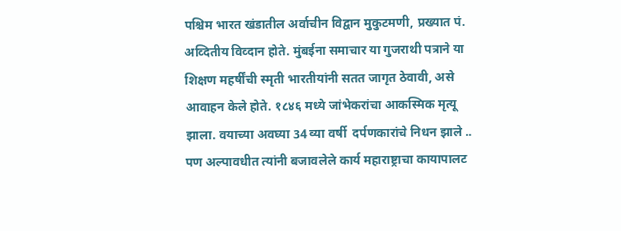पश्चिम भारत खंडातील अर्वाचीन विद्वान मुकुटमणी, प्रख्यात पं. अव्दितीय विव्दान होते. मुंबईना समाचार या गुजराथी पत्राने या शिक्षण महर्षींची स्मृती भारतीयांनी सतत जागृत ठेवावी, असे आवाहन केले होते. १८४६ मध्ये जांभेकरांचा आकस्मिक मृत्यू झाला. वयाच्या अवघ्या 34 व्या वर्षी  दर्पणकारांचे निधन झाले .. पण अल्पावधीत त्यांनी बजावलेले कार्य महाराष्ट्राचा कायापालट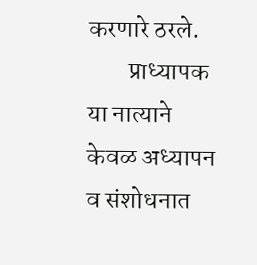करणारे ठरले.
        प्राध्यापक या नात्याने केवळ अध्यापन व संशोधनात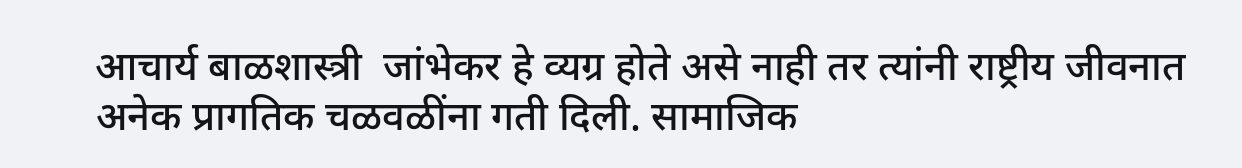आचार्य बाळशास्त्री  जांभेकर हे व्यग्र होते असे नाही तर त्यांनी राष्ट्रीय जीवनात अनेक प्रागतिक चळवळींना गती दिली. सामाजिक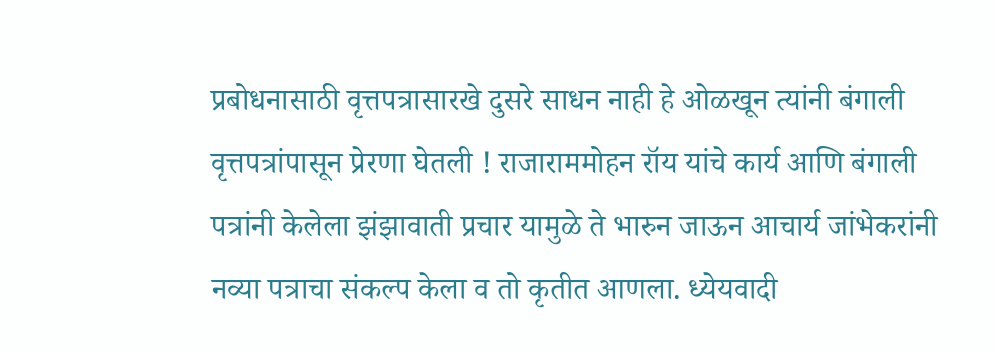प्रबोधनासाठी वृत्तपत्रासारखे दुसरे साधन नाही हे ओळखून त्यांनी बंगाली वृत्तपत्रांपासून प्रेरणा घेतली ! राजाराममोहन रॉय यांचे कार्य आणि बंगाली पत्रांनी केलेला झंझावाती प्रचार यामुळे ते भारुन जाऊन आचार्य जांभेकरांनी नव्या पत्राचा संकल्प केला व तो कृतीत आणला. ध्येयवादी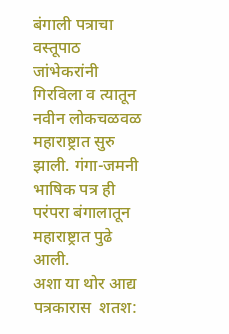बंगाली पत्राचा वस्तूपाठ जांभेकरांनी गिरविला व त्यातून नवीन लोकचळवळ महाराष्ट्रात सुरु झाली. गंगा-जमनी भाषिक पत्र ही परंपरा बंगालातून महाराष्ट्रात पुढे आली.
अशा या थोर आद्य पत्रकारास  शतश: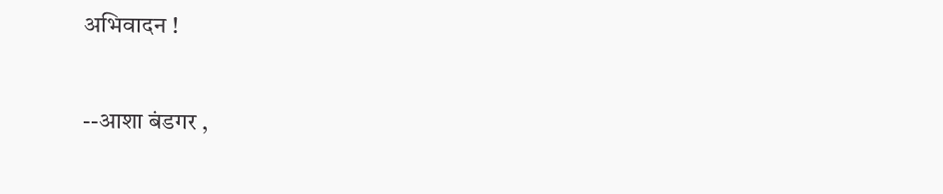अभिवादन !

--आशा बंडगर ,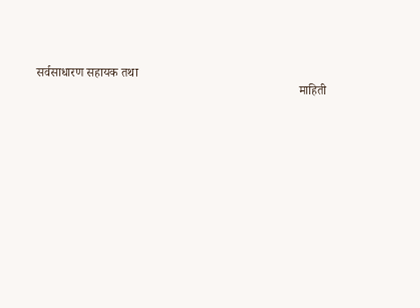सर्वसाधारण सहायक तथा
                                                                                    माहिती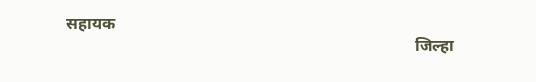सहायक
                                                                                    जिल्हा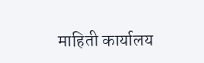माहिती कार्यालय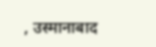, उस्मानाबाद